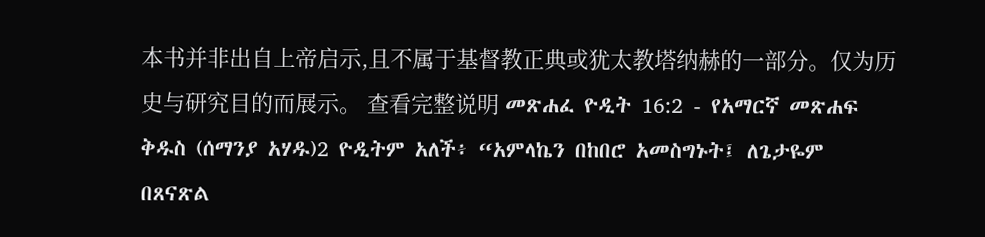本书并非出自上帝启示,且不属于基督教正典或犹太教塔纳赫的一部分。仅为历史与研究目的而展示。 查看完整说明 መጽሐፈ ዮዲት 16:2 - የአማርኛ መጽሐፍ ቅዱስ (ሰማንያ አሃዱ)2 ዮዲትም አለች፥ “አምላኬን በከበሮ አመስግኑት፤ ለጌታዬም በጸናጽል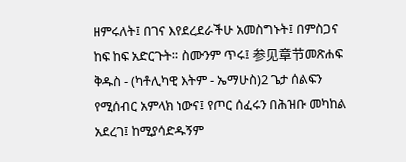ዘምሩለት፤ በገና እየደረደራችሁ አመስግኑት፤ በምስጋና ከፍ ከፍ አድርጉት። ስሙንም ጥሩ፤ 参见章节መጽሐፍ ቅዱስ - (ካቶሊካዊ እትም - ኤማሁስ)2 ጌታ ሰልፍን የሚሰብር አምላክ ነውና፤ የጦር ሰፈሩን በሕዝቡ መካከል አደረገ፤ ከሚያሳድዱኝም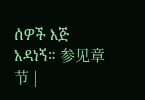ሰዎች እጅ አዳነኝ። 参见章节 |